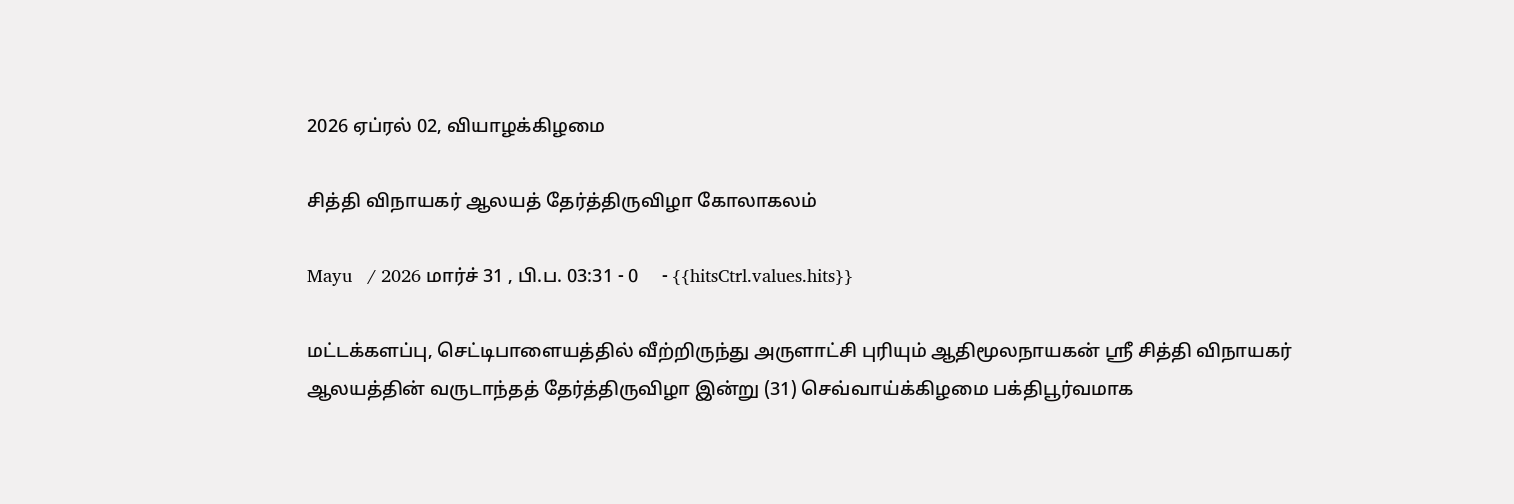2026 ஏப்ரல் 02, வியாழக்கிழமை

சித்தி விநாயகர் ஆலயத் தேர்த்திருவிழா கோலாகலம்

Mayu   / 2026 மார்ச் 31 , பி.ப. 03:31 - 0     - {{hitsCtrl.values.hits}}

மட்டக்களப்பு, செட்டிபாளையத்தில் வீற்றிருந்து அருளாட்சி புரியும் ஆதிமூலநாயகன் ஸ்ரீ சித்தி விநாயகர் ஆலயத்தின் வருடாந்தத் தேர்த்திருவிழா இன்று (31) செவ்வாய்க்கிழமை பக்திபூர்வமாக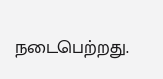நடைபெற்றது.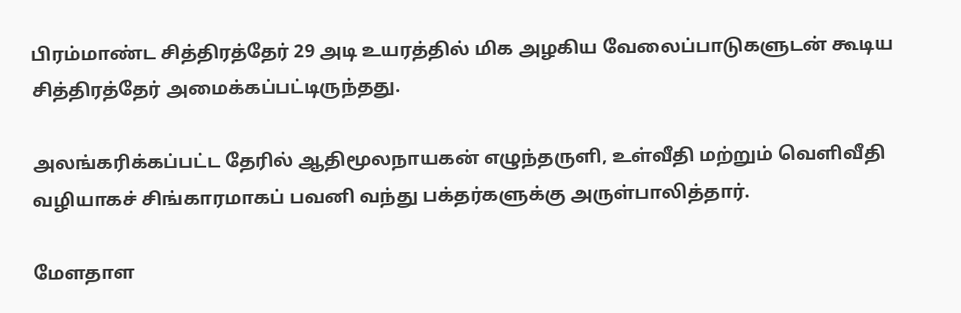பிரம்மாண்ட சித்திரத்தேர் 29 அடி உயரத்தில் மிக அழகிய வேலைப்பாடுகளுடன் கூடிய சித்திரத்தேர் அமைக்கப்பட்டிருந்தது.

அலங்கரிக்கப்பட்ட தேரில் ஆதிமூலநாயகன் எழுந்தருளி, உள்வீதி மற்றும் வெளிவீதி வழியாகச் சிங்காரமாகப் பவனி வந்து பக்தர்களுக்கு அருள்பாலித்தார்.

மேளதாள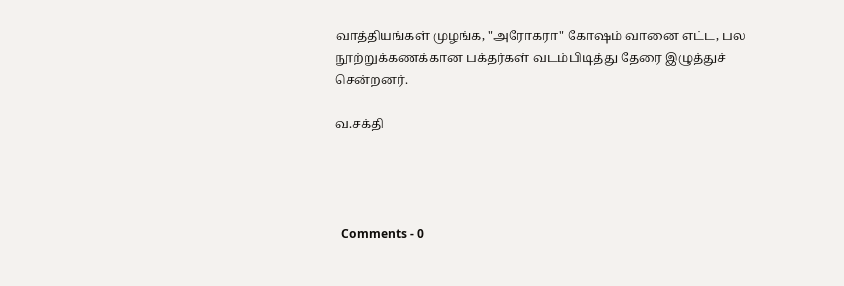வாத்தியங்கள் முழங்க, "அரோகரா" கோஷம் வானை எட்ட, பல நூற்றுக்கணக்கான பக்தர்கள் வடம்பிடித்து தேரை இழுத்துச் சென்றனர்.

வ.சக்தி




  Comments - 0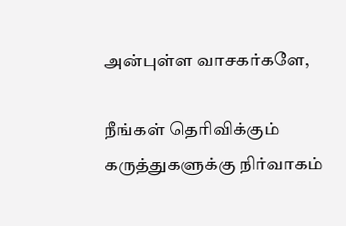அன்புள்ள வாசகர்களே,

நீங்கள் தெரிவிக்கும் கருத்துகளுக்கு நிர்வாகம்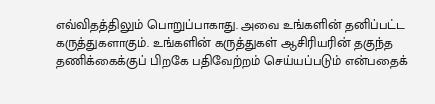எவ்விதத்திலும் பொறுப்பாகாது. அவை உங்களின் தனிப்பட்ட கருத்துகளாகும். உங்களின் கருத்துகள் ஆசிரியரின் தகுந்த தணிக்கைக்குப் பிறகே பதிவேற்றம் செய்யப்படும் என்பதைக்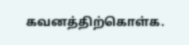கவனத்திற்கொள்க.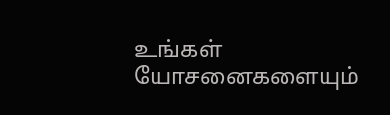உங்கள் யோசனைகளையும்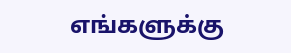எங்களுக்கு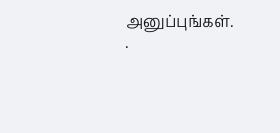அனுப்புங்கள். .